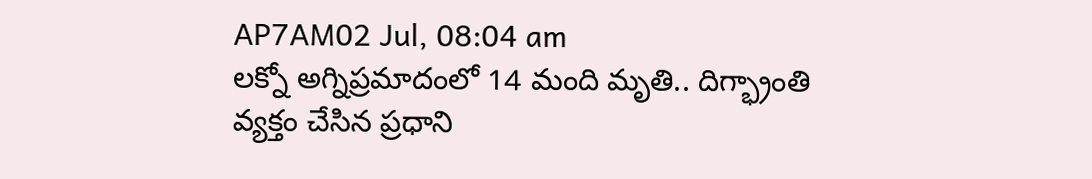AP7AM02 Jul, 08:04 am
లక్నో అగ్నిప్రమాదంలో 14 మంది మృతి.. దిగ్భ్రాంతి వ్యక్తం చేసిన ప్రధాని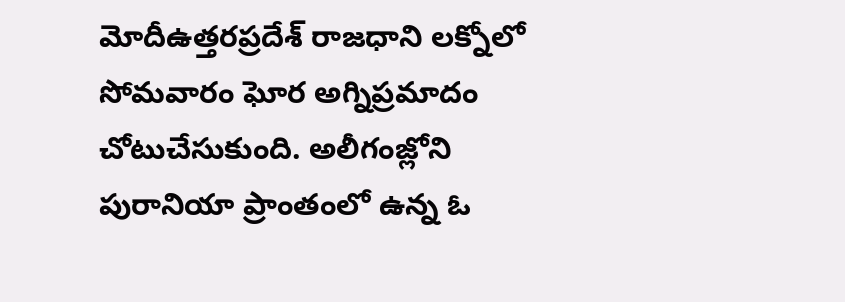మోదీఉత్తరప్రదేశ్ రాజధాని లక్నోలో సోమవారం ఘోర అగ్నిప్రమాదం చోటుచేసుకుంది. అలీగంజ్లోని పురానియా ప్రాంతంలో ఉన్న ఓ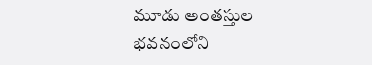మూడు అంతస్తుల భవనంలోని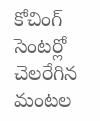కోచింగ్ సెంటర్లో చెలరేగిన మంటల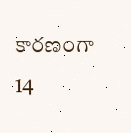కారణంగా 14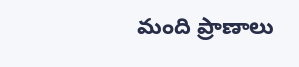మంది ప్రాణాలు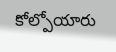కోల్పోయారు